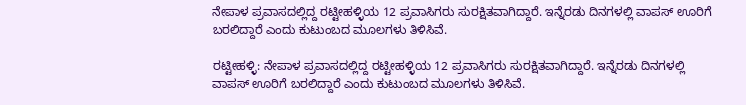ನೇಪಾಳ ಪ್ರವಾಸದಲ್ಲಿದ್ದ ರಟ್ಟೀಹಳ್ಳಿಯ 12 ಪ್ರವಾಸಿಗರು ಸುರಕ್ಷಿತವಾಗಿದ್ದಾರೆ. ಇನ್ನೆರಡು ದಿನಗಳಲ್ಲಿ ವಾಪಸ್‌ ಊರಿಗೆ ಬರಲಿದ್ದಾರೆ ಎಂದು ಕುಟುಂಬದ ಮೂಲಗಳು ತಿಳಿಸಿವೆ.

ರಟ್ಟೀಹಳ್ಳಿ: ನೇಪಾಳ ಪ್ರವಾಸದಲ್ಲಿದ್ದ ರಟ್ಟೀಹಳ್ಳಿಯ 12 ಪ್ರವಾಸಿಗರು ಸುರಕ್ಷಿತವಾಗಿದ್ದಾರೆ. ಇನ್ನೆರಡು ದಿನಗಳಲ್ಲಿ ವಾಪಸ್‌ ಊರಿಗೆ ಬರಲಿದ್ದಾರೆ ಎಂದು ಕುಟುಂಬದ ಮೂಲಗಳು ತಿಳಿಸಿವೆ.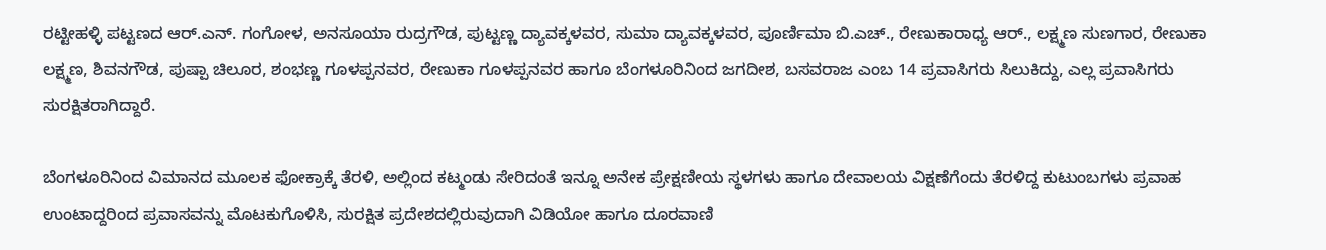ರಟ್ಟೀಹಳ್ಳಿ ಪಟ್ಟಣದ ಆರ್.ಎನ್. ಗಂಗೋಳ, ಅನಸೂಯಾ ರುದ್ರಗೌಡ, ಪುಟ್ಟಣ್ಣ ದ್ಯಾವಕ್ಕಳವರ, ಸುಮಾ ದ್ಯಾವಕ್ಕಳವರ, ಪೂರ್ಣಿಮಾ ಬಿ.ಎಚ್., ರೇಣುಕಾರಾಧ್ಯ ಆರ್., ಲಕ್ಷ್ಮಣ ಸುಣಗಾರ, ರೇಣುಕಾ ಲಕ್ಷ್ಮಣ, ಶಿವನಗೌಡ, ಪುಷ್ಪಾ ಚಿಲೂರ, ಶಂಭಣ್ಣ ಗೂಳಪ್ಪನವರ, ರೇಣುಕಾ ಗೂಳಪ್ಪನವರ ಹಾಗೂ ಬೆಂಗಳೂರಿನಿಂದ ಜಗದೀಶ, ಬಸವರಾಜ ಎಂಬ 14 ಪ್ರವಾಸಿಗರು ಸಿಲುಕಿದ್ದು, ಎಲ್ಲ ಪ್ರವಾಸಿಗರು ಸುರಕ್ಷಿತರಾಗಿದ್ದಾರೆ.

ಬೆಂಗಳೂರಿನಿಂದ ವಿಮಾನದ ಮೂಲಕ ಫೋಕ್ರಾಕ್ಕೆ ತೆರಳಿ, ಅಲ್ಲಿಂದ ಕಟ್ಮಂಡು ಸೇರಿದಂತೆ ಇನ್ನೂ ಅನೇಕ ಪ್ರೇಕ್ಷಣೀಯ ಸ್ಥಳಗಳು ಹಾಗೂ ದೇವಾಲಯ ವಿಕ್ಷಣೆಗೆಂದು ತೆರಳಿದ್ದ ಕುಟುಂಬಗಳು ಪ್ರವಾಹ ಉಂಟಾದ್ದರಿಂದ ಪ್ರವಾಸವನ್ನು ಮೊಟಕುಗೊಳಿಸಿ, ಸುರಕ್ಷಿತ ಪ್ರದೇಶದಲ್ಲಿರುವುದಾಗಿ ವಿಡಿಯೋ ಹಾಗೂ ದೂರವಾಣಿ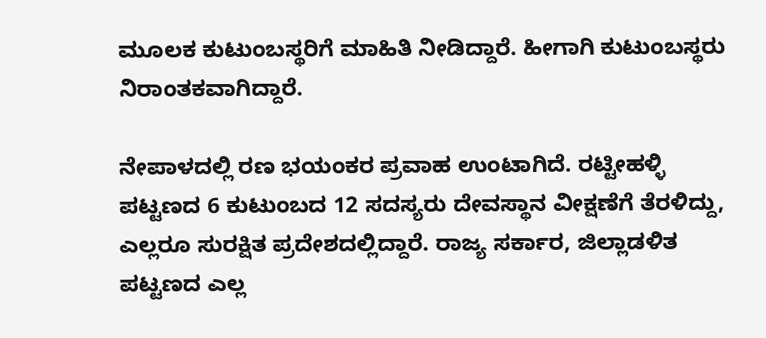ಮೂಲಕ ಕುಟುಂಬಸ್ಥರಿಗೆ ಮಾಹಿತಿ ನೀಡಿದ್ದಾರೆ. ಹೀಗಾಗಿ ಕುಟುಂಬಸ್ಥರು ನಿರಾಂತಕವಾಗಿದ್ದಾರೆ.

ನೇಪಾಳದಲ್ಲಿ ರಣ ಭಯಂಕರ ಪ್ರವಾಹ ಉಂಟಾಗಿದೆ. ರಟ್ಟೀಹಳ್ಳಿ ಪಟ್ಟಣದ 6 ಕುಟುಂಬದ 12 ಸದಸ್ಯರು ದೇವಸ್ಥಾನ ವೀಕ್ಷಣೆಗೆ ತೆರಳಿದ್ದು, ಎಲ್ಲರೂ ಸುರಕ್ಷಿತ ಪ್ರದೇಶದಲ್ಲಿದ್ದಾರೆ. ರಾಜ್ಯ ಸರ್ಕಾರ, ಜಿಲ್ಲಾಡಳಿತ ಪಟ್ಟಣದ ಎಲ್ಲ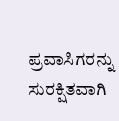ಪ್ರವಾಸಿಗರನ್ನು ಸುರಕ್ಷಿತವಾಗಿ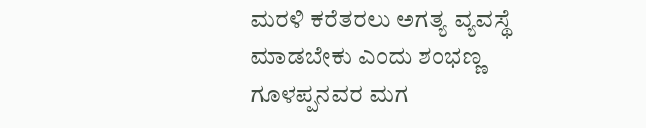ಮರಳಿ ಕರೆತರಲು ಅಗತ್ಯ ವ್ಯವಸ್ಥೆ ಮಾಡಬೇಕು ಎಂದು ಶಂಭಣ್ಣ ಗೂಳಪ್ಪನವರ ಮಗ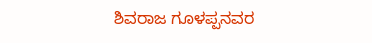ಶಿವರಾಜ ಗೂಳಪ್ಪನವರ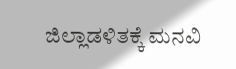ಜಿಲ್ಲಾಡಳಿತಕ್ಕೆ ಮನವಿ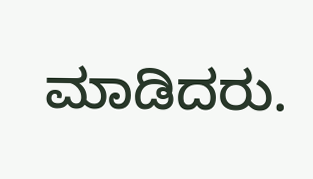ಮಾಡಿದರು.